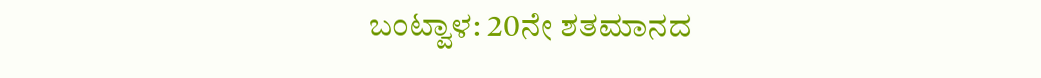ಬಂಟ್ವಾಳ: 20ನೇ ಶತಮಾನದ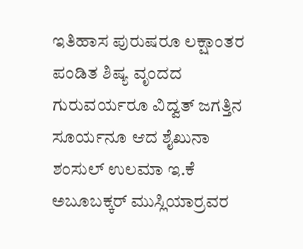ಇತಿಹಾಸ ಪುರುಷರೂ ಲಕ್ಷಾಂತರ ಪಂಡಿತ ಶಿಷ್ಯ ವೃಂದದ ಗುರುವರ್ಯರೂ ವಿದ್ವತ್ ಜಗತ್ತಿನ ಸೂರ್ಯನೂ ಆದ ಶೈಖುನಾ ಶಂಸುಲ್ ಉಲಮಾ ಇ.ಕೆ ಅಬೂಬಕ್ಕರ್ ಮುಸ್ಲಿಯಾರ್ರವರ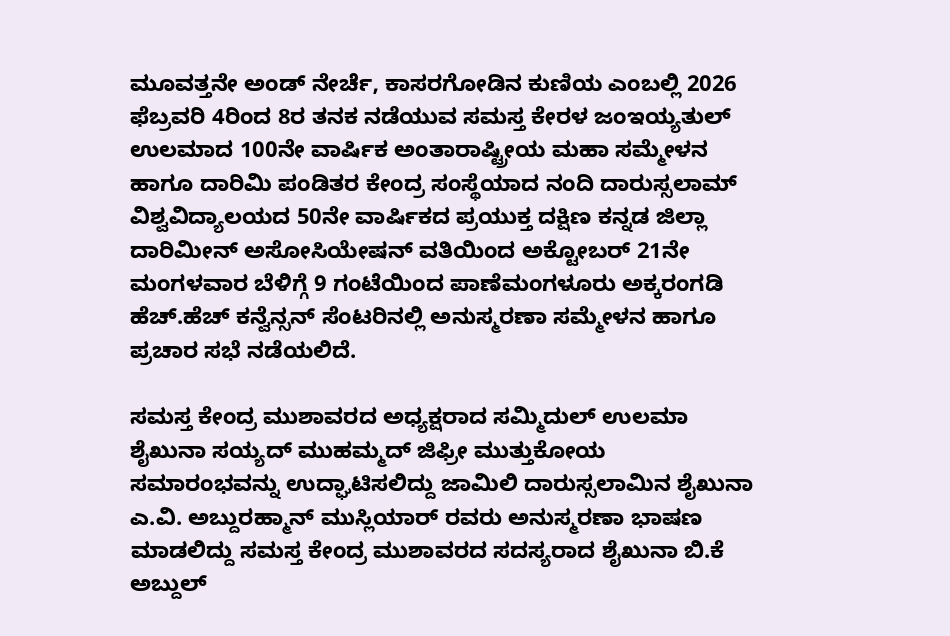ಮೂವತ್ತನೇ ಅಂಡ್ ನೇರ್ಚೆ, ಕಾಸರಗೋಡಿನ ಕುಣಿಯ ಎಂಬಲ್ಲಿ 2026 ಫೆಬ್ರವರಿ 4ರಿಂದ 8ರ ತನಕ ನಡೆಯುವ ಸಮಸ್ತ ಕೇರಳ ಜಂಇಯ್ಯತುಲ್ ಉಲಮಾದ 100ನೇ ವಾರ್ಷಿಕ ಅಂತಾರಾಷ್ಟ್ರೀಯ ಮಹಾ ಸಮ್ಮೇಳನ ಹಾಗೂ ದಾರಿಮಿ ಪಂಡಿತರ ಕೇಂದ್ರ ಸಂಸ್ಥೆಯಾದ ನಂದಿ ದಾರುಸ್ಸಲಾಮ್ ವಿಶ್ವವಿದ್ಯಾಲಯದ 50ನೇ ವಾರ್ಷಿಕದ ಪ್ರಯುಕ್ತ ದಕ್ಷಿಣ ಕನ್ನಡ ಜಿಲ್ಲಾ ದಾರಿಮೀನ್ ಅಸೋಸಿಯೇಷನ್ ವತಿಯಿಂದ ಅಕ್ಟೋಬರ್ 21ನೇ ಮಂಗಳವಾರ ಬೆಳಿಗ್ಗೆ 9 ಗಂಟೆಯಿಂದ ಪಾಣೆಮಂಗಳೂರು ಅಕ್ಕರಂಗಡಿ ಹೆಚ್.ಹೆಚ್ ಕನ್ವೆನ್ಸನ್ ಸೆಂಟರಿನಲ್ಲಿ ಅನುಸ್ಮರಣಾ ಸಮ್ಮೇಳನ ಹಾಗೂ ಪ್ರಚಾರ ಸಭೆ ನಡೆಯಲಿದೆ.

ಸಮಸ್ತ ಕೇಂದ್ರ ಮುಶಾವರದ ಅಧ್ಯಕ್ಷರಾದ ಸಮ್ಮಿದುಲ್ ಉಲಮಾ ಶೈಖುನಾ ಸಯ್ಯದ್ ಮುಹಮ್ಮದ್ ಜಿಫ್ರೀ ಮುತ್ತುಕೋಯ ಸಮಾರಂಭವನ್ನು ಉದ್ಘಾಟಿಸಲಿದ್ದು ಜಾಮಿಲಿ ದಾರುಸ್ಸಲಾಮಿನ ಶೈಖುನಾ ಎ.ವಿ. ಅಬ್ದುರಹ್ಮಾನ್ ಮುಸ್ಲಿಯಾರ್ ರವರು ಅನುಸ್ಮರಣಾ ಭಾಷಣ ಮಾಡಲಿದ್ದು ಸಮಸ್ತ ಕೇಂದ್ರ ಮುಶಾವರದ ಸದಸ್ಯರಾದ ಶೈಖುನಾ ಬಿ.ಕೆ ಅಬ್ದುಲ್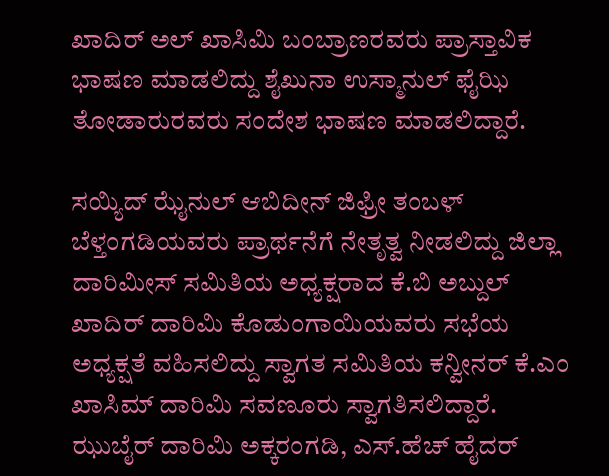ಖಾದಿರ್ ಅಲ್ ಖಾಸಿಮಿ ಬಂಬ್ರಾಣರವರು ಪ್ರಾಸ್ತಾವಿಕ ಭಾಷಣ ಮಾಡಲಿದ್ದು ಶೈಖುನಾ ಉಸ್ಮಾನುಲ್ ಫೈಝಿ ತೋಡಾರುರವರು ಸಂದೇಶ ಭಾಷಣ ಮಾಡಲಿದ್ದಾರೆ.

ಸಯ್ಯಿದ್ ಝೈನುಲ್ ಆಬಿದೀನ್ ಜಿಫ್ರೀ ತಂಬಳ್ ಬೆಳ್ತಂಗಡಿಯವರು ಪ್ರಾರ್ಥನೆಗೆ ನೇತೃತ್ವ ನೀಡಲಿದ್ದು ಜಿಲ್ಲಾ ದಾರಿಮೀಸ್ ಸಮಿತಿಯ ಅಧ್ಯಕ್ಷರಾದ ಕೆ.ಬಿ ಅಬ್ದುಲ್ ಖಾದಿರ್ ದಾರಿಮಿ ಕೊಡುಂಗಾಯಿಯವರು ಸಭೆಯ ಅಧ್ಯಕ್ಷತೆ ವಹಿಸಲಿದ್ದು ಸ್ವಾಗತ ಸಮಿತಿಯ ಕನ್ವೀನರ್ ಕೆ.ಎಂ ಖಾಸಿಮ್ ದಾರಿಮಿ ಸವಣೂರು ಸ್ವಾಗತಿಸಲಿದ್ದಾರೆ. ಝುಬೈರ್ ದಾರಿಮಿ ಅಕ್ಕರಂಗಡಿ, ಎಸ್.ಹೆಚ್ ಹೈದರ್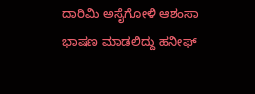ದಾರಿಮಿ ಅಸೈಗೋಳಿ ಆಶಂಸಾ ಭಾಷಣ ಮಾಡಲಿದ್ದು ಹನೀಫ್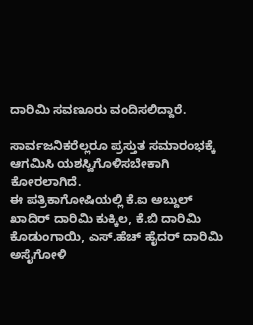ದಾರಿಮಿ ಸವಣೂರು ವಂದಿಸಲಿದ್ದಾರೆ.

ಸಾರ್ವಜನಿಕರೆಲ್ಲರೂ ಪ್ರಸ್ತುತ ಸಮಾರಂಭಕ್ಕೆ ಆಗಮಿಸಿ ಯಶಸ್ವಿಗೊಳಿಸಬೇಕಾಗಿ ಕೋರಲಾಗಿದೆ.
ಈ ಪತ್ರಿಕಾಗೋಷಿಯಲ್ಲಿ ಕೆ.ಐ ಅಬ್ದುಲ್ ಖಾದಿರ್ ದಾರಿಮಿ ಕುಕ್ಕಿಲ, ಕೆ.ಬಿ ದಾರಿಮಿ ಕೊಡುಂಗಾಯಿ, ಎಸ್.ಹೆಚ್ ಹೈದರ್ ದಾರಿಮಿ ಅಸೈಗೋಳಿ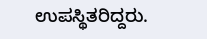ಉಪಸ್ಥಿತರಿದ್ದರು.